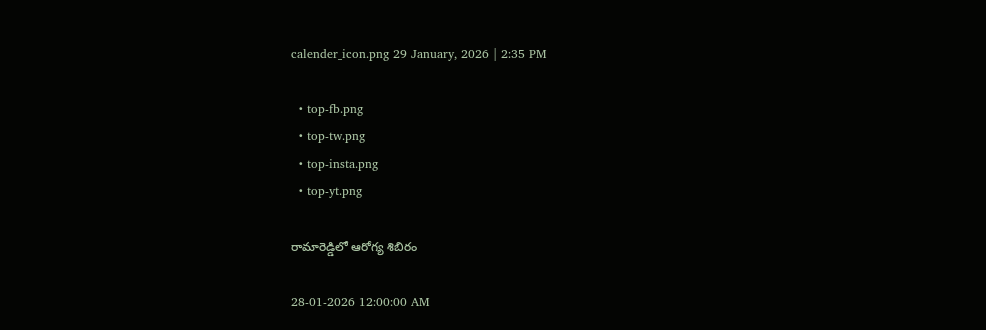calender_icon.png 29 January, 2026 | 2:35 PM

  • top-fb.png
  • top-tw.png
  • top-insta.png
  • top-yt.png

రామారెడ్డిలో ఆరోగ్య శిబిరం

28-01-2026 12:00:00 AM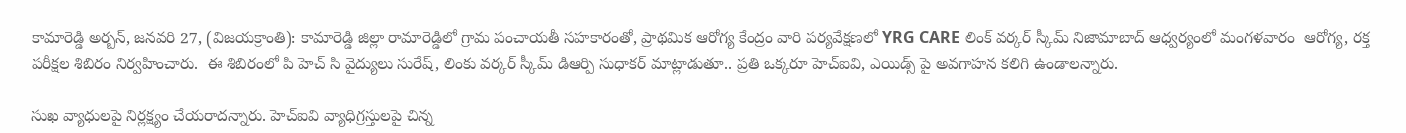కామారెడ్డి అర్బన్, జనవరి 27, (విజయక్రాంతి): కామారెడ్డి జిల్లా రామారెడ్డిలో గ్రామ పంచాయతీ సహకారంతో, ప్రాథమిక ఆరోగ్య కేంద్రం వారి పర్యవేక్షణలో YRG CARE లింక్ వర్కర్ స్కీమ్ నిజామాబాద్ ఆధ్వర్యంలో మంగళవారం  ఆరోగ్య, రక్త పరీక్షల శిబిరం నిర్వహించారు.  ఈ శిబిరంలో పి హెచ్ సి వైద్యులు సురేష్, లింకు వర్కర్ స్కీమ్ డిఆర్పి సుధాకర్ మాట్లాడుతూ.. ప్రతి ఒక్కరూ హెచ్‌ఐవి, ఎయిడ్స్ పై అవగాహన కలిగి ఉండాలన్నారు.

సుఖ వ్యాధులపై నిర్లక్ష్యం చేయరాదన్నారు. హెచ్‌ఐవి వ్యాధిగ్రస్తులపై చిన్న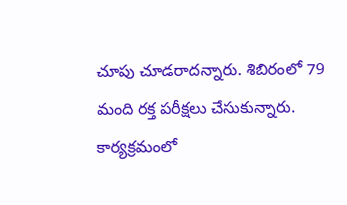చూపు చూడరాదన్నారు. శిబిరంలో 79 మంది రక్త పరీక్షలు చేసుకున్నారు. కార్యక్రమంలో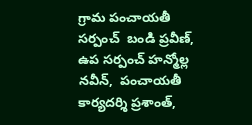గ్రామ పంచాయతీ సర్పంచ్  బండి ప్రవీణ్,  ఉప సర్పంచ్ హన్మోల్ల నవీన్,  పంచాయతీ కార్యదర్శి ప్రశాంత్,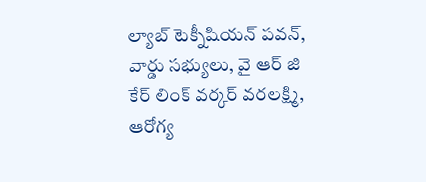ల్యాబ్ టెక్నీషియన్ పవన్, వార్డు సభ్యులు, వై ఆర్ జి కేర్ లింక్ వర్కర్ వరలక్ష్మి, ఆరోగ్య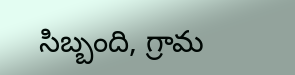సిబ్బంది, గ్రామ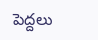పెద్దలు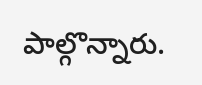పాల్గొన్నారు.